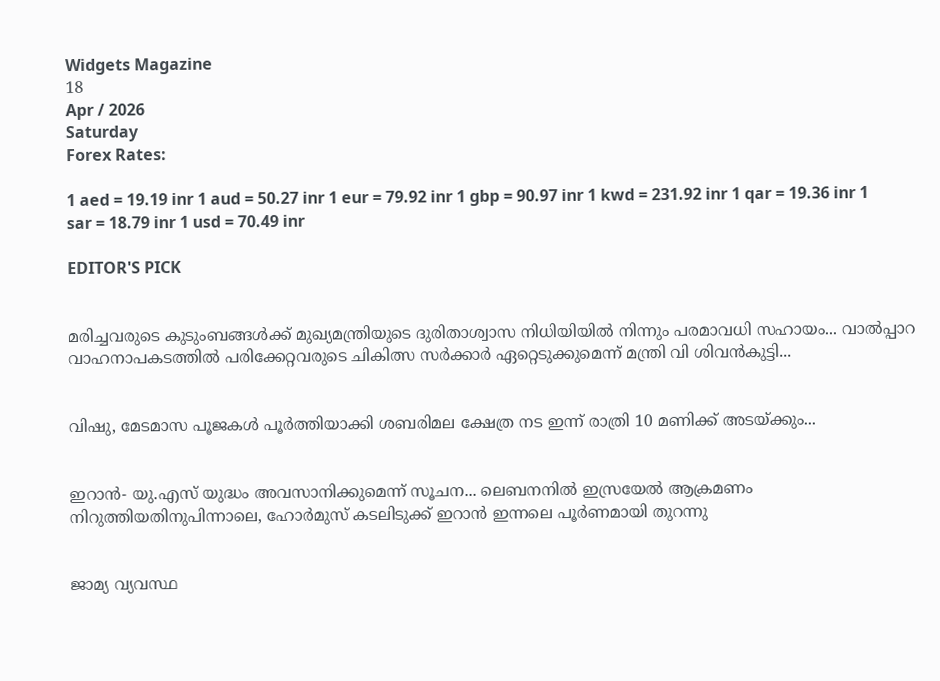Widgets Magazine
18
Apr / 2026
Saturday
Forex Rates:

1 aed = 19.19 inr 1 aud = 50.27 inr 1 eur = 79.92 inr 1 gbp = 90.97 inr 1 kwd = 231.92 inr 1 qar = 19.36 inr 1 sar = 18.79 inr 1 usd = 70.49 inr

EDITOR'S PICK


മരിച്ചവരുടെ കുടുംബങ്ങൾക്ക് മുഖ്യമന്ത്രിയുടെ ദുരിതാശ്വാസ നിധിയിയിൽ നിന്നും പരമാവധി സഹായം... വാൽപ്പാറ വാഹനാപകടത്തിൽ പരിക്കേറ്റവരുടെ ചികിത്സ സർക്കാർ ഏറ്റെടുക്കുമെന്ന് മന്ത്രി വി ശിവൻകുട്ടി...


വിഷു, മേടമാസ പൂജകൾ പൂർത്തിയാക്കി ശബരിമല ക്ഷേത്ര നട ഇന്ന് രാത്രി 10 മണിക്ക് അടയ്ക്കും...


ഇറാൻ- യു.എസ് യുദ്ധം അവസാനിക്കുമെന്ന് സൂചന... ലെബനനിൽ ഇസ്രയേൽ ആക്രമണം നിറുത്തിയതിനുപിന്നാലെ, ഹോർമുസ് കടലിടുക്ക് ഇറാൻ ഇന്നലെ പൂർണമായി തുറന്നു


ജാമ്യ വ്യവസ്ഥ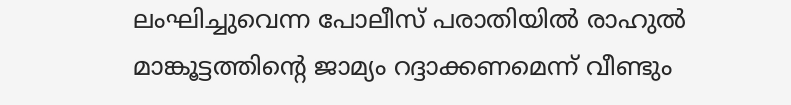ലംഘിച്ചുവെന്ന പോലീസ് പരാതിയിൽ രാഹുൽ മാങ്കൂട്ടത്തിന്റെ ജാമ്യം റദ്ദാക്കണമെന്ന് വീണ്ടും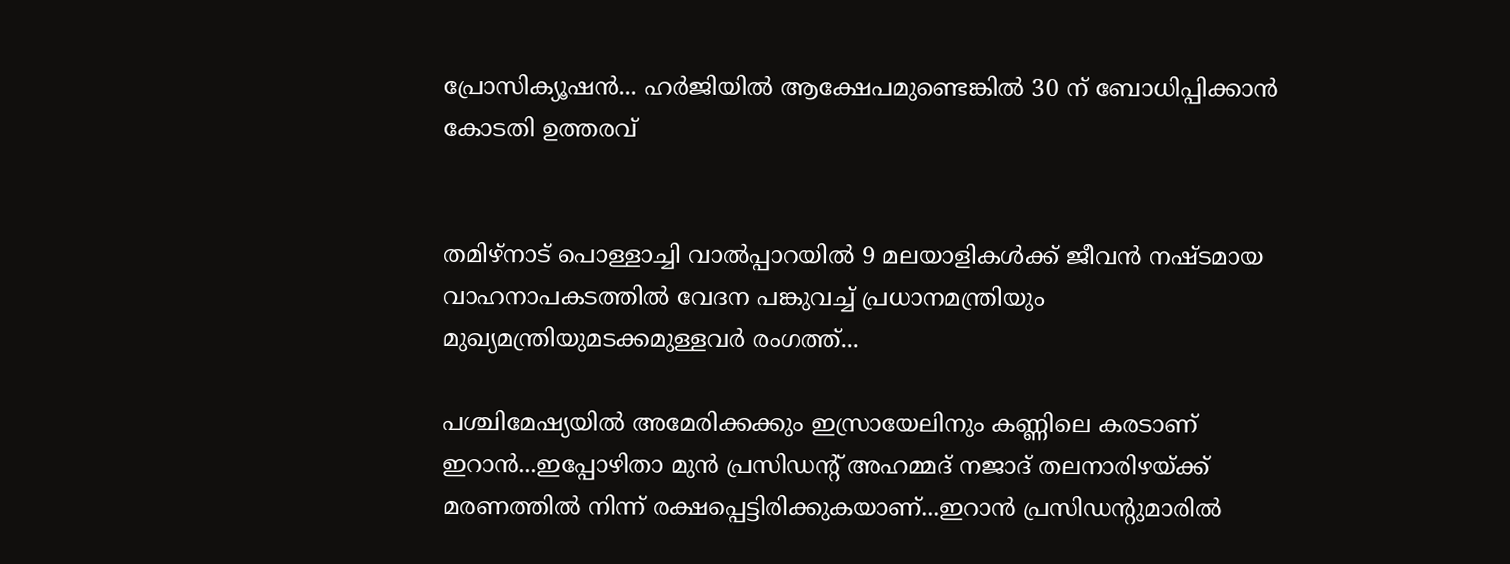പ്രോസിക്യൂഷൻ... ഹർജിയിൽ ആക്ഷേപമുണ്ടെങ്കിൽ 30 ന് ബോധിപ്പിക്കാൻ കോടതി ഉത്തരവ്


തമിഴ്നാട് പൊള്ളാച്ചി വാൽപ്പാറയിൽ 9 മലയാളികൾക്ക് ജീവൻ നഷ്ടമായ വാഹനാപകടത്തിൽ വേദന പങ്കുവച്ച് പ്രധാനമന്ത്രിയും മുഖ്യമന്ത്രിയുമടക്കമുള്ളവർ രംഗത്ത്...

പശ്ചിമേഷ്യയില്‍ അമേരിക്കക്കും ഇസ്രായേലിനും കണ്ണിലെ കരടാണ് ഇറാന്‍...ഇപ്പോഴിതാ മുന്‍ പ്രസിഡന്റ് അഹമ്മദ് നജാദ് തലനാരിഴയ്ക്ക് മരണത്തില്‍ നിന്ന് രക്ഷപ്പെട്ടിരിക്കുകയാണ്...ഇറാന്‍ പ്രസിഡന്റുമാരില്‍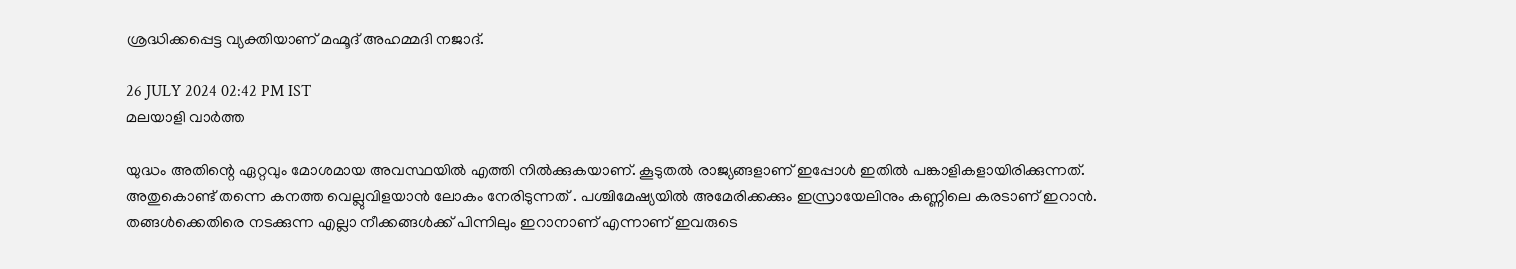ശ്രദ്ധിക്കപ്പെട്ട വ്യക്തിയാണ് മഹ്മൂദ് അഹമ്മദി നജാദ്.

26 JULY 2024 02:42 PM IST
മലയാളി വാര്‍ത്ത

യുദ്ധം അതിന്റെ ഏറ്റവും മോശമായ അവസ്ഥയിൽ എത്തി നിൽക്കുകയാണ്. കൂടുതൽ രാജ്യങ്ങളാണ് ഇപ്പോൾ ഇതിൽ പങ്കാളികളായിരിക്കുന്നത്. അതുകൊണ്ട് തന്നെ കനത്ത വെല്ലുവിളയാൻ ലോകം നേരിടുന്നത് . പശ്ചിമേഷ്യയില്‍ അമേരിക്കക്കും ഇസ്രായേലിനും കണ്ണിലെ കരടാണ് ഇറാന്‍. തങ്ങള്‍ക്കെതിരെ നടക്കുന്ന എല്ലാ നീക്കങ്ങള്‍ക്ക് പിന്നിലും ഇറാനാണ് എന്നാണ് ഇവരുടെ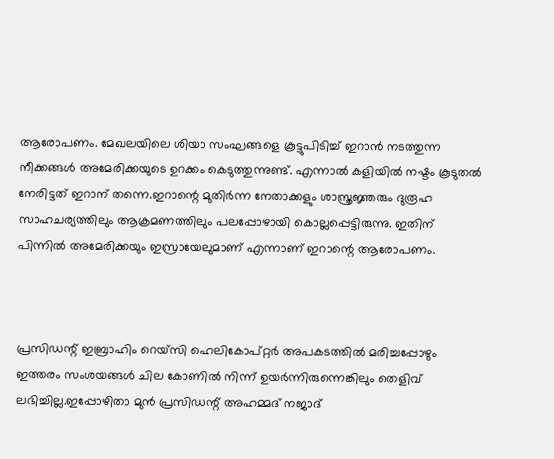ആരോപണം. മേഖലയിലെ ശിയാ സംഘങ്ങളെ കൂട്ടുപിടിച്ച് ഇറാന്‍ നടത്തുന്ന നീക്കങ്ങള്‍ അമേരിക്കയുടെ ഉറക്കം കെടുത്തുന്നുണ്ട്. എന്നാല്‍ കളിയില്‍ നഷ്ടം കൂടുതല്‍ നേരിട്ടത് ഇറാന് തന്നെ.ഇറാന്റെ മുതിര്‍ന്ന നേതാക്കളും ശാസ്ത്രജ്ഞരും ദുരൂഹ സാഹചര്യത്തിലും ആക്രമണത്തിലും പലപ്പോഴായി കൊല്ലപ്പെട്ടിരുന്നു. ഇതിന് പിന്നില്‍ അമേരിക്കയും ഇസ്രായേലുമാണ് എന്നാണ് ഇറാന്റെ ആരോപണം.



പ്രസിഡന്റ് ഇബ്രാഹിം റെയ്‌സി ഹെലികോപ്റ്റര്‍ അപകടത്തില്‍ മരിച്ചപ്പോഴും ഇത്തരം സംശയങ്ങള്‍ ചില കോണില്‍ നിന്ന് ഉയര്‍ന്നിരുന്നെങ്കിലും തെളിവ് ലഭിച്ചില്ല.ഇപ്പോഴിതാ മുന്‍ പ്രസിഡന്റ് അഹമ്മദ് നജാദ്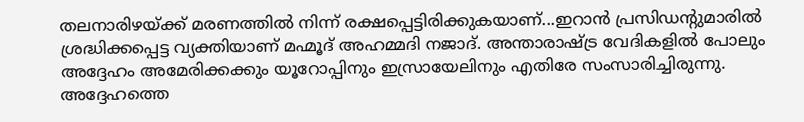തലനാരിഴയ്ക്ക് മരണത്തില്‍ നിന്ന് രക്ഷപ്പെട്ടിരിക്കുകയാണ്...ഇറാന്‍ പ്രസിഡന്റുമാരില്‍ ശ്രദ്ധിക്കപ്പെട്ട വ്യക്തിയാണ് മഹ്മൂദ് അഹമ്മദി നജാദ്. അന്താരാഷ്ട്ര വേദികളില്‍ പോലും അദ്ദേഹം അമേരിക്കക്കും യൂറോപ്പിനും ഇസ്രായേലിനും എതിരേ സംസാരിച്ചിരുന്നു. അദ്ദേഹത്തെ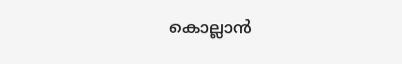കൊല്ലാന്‍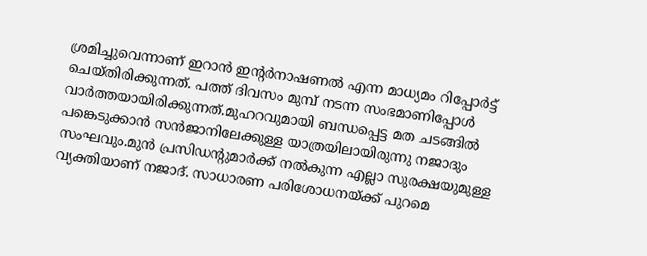ശ്രമിച്ചുവെന്നാണ് ഇറാന്‍ ഇന്റര്‍നാഷണല്‍ എന്ന മാധ്യമം റിപ്പോര്‍ട്ട് ചെയ്തിരിക്കുന്നത്. പത്ത് ദിവസം മുമ്പ് നടന്ന സംഭമാണിപ്പോള്‍ വാര്‍ത്തയായിരിക്കുന്നത്.മുഹറവുമായി ബന്ധപ്പെട്ട മത ചടങ്ങില്‍ പങ്കെടുക്കാന്‍ സന്‍ജാനിലേക്കുള്ള യാത്രയിലായിരുന്നു നജാദും സംഘവും.മുന്‍ പ്രസിഡന്റുമാര്‍ക്ക് നല്‍കുന്ന എല്ലാ സുരക്ഷയുമുള്ള വ്യക്തിയാണ് നജാദ്. സാധാരണ പരിശോധനയ്ക്ക് പുറമെ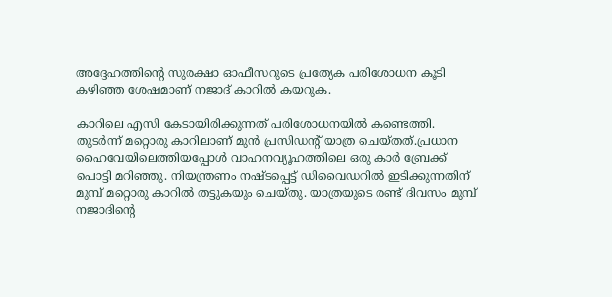അദ്ദേഹത്തിന്റെ സുരക്ഷാ ഓഫീസറുടെ പ്രത്യേക പരിശോധന കൂടി കഴിഞ്ഞ ശേഷമാണ് നജാദ് കാറില്‍ കയറുക.

കാറിലെ എസി കേടായിരിക്കുന്നത് പരിശോധനയില്‍ കണ്ടെത്തി. തുടര്‍ന്ന് മറ്റൊരു കാറിലാണ് മുന്‍ പ്രസിഡന്റ് യാത്ര ചെയ്തത്.പ്രധാന ഹൈവേയിലെത്തിയപ്പോള്‍ വാഹനവ്യൂഹത്തിലെ ഒരു കാര്‍ ബ്രേക്ക് പൊട്ടി മറിഞ്ഞു. നിയന്ത്രണം നഷ്ടപ്പെട്ട് ഡിവൈഡറില്‍ ഇടിക്കുന്നതിന് മുമ്പ് മറ്റൊരു കാറില്‍ തട്ടുകയും ചെയ്തു. യാത്രയുടെ രണ്ട് ദിവസം മുമ്പ് നജാദിന്റെ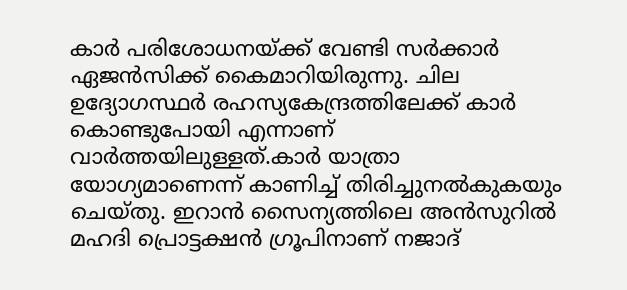കാര്‍ പരിശോധനയ്ക്ക് വേണ്ടി സര്‍ക്കാര്‍ ഏജന്‍സിക്ക് കൈമാറിയിരുന്നു. ചില ഉദ്യോഗസ്ഥര്‍ രഹസ്യകേന്ദ്രത്തിലേക്ക് കാര്‍ കൊണ്ടുപോയി എന്നാണ് വാര്‍ത്തയിലുള്ളത്.കാര്‍ യാത്രാ യോഗ്യമാണെന്ന് കാണിച്ച് തിരിച്ചുനല്‍കുകയും ചെയ്തു. ഇറാന്‍ സൈന്യത്തിലെ അന്‍സുറില്‍ മഹദി പ്രൊട്ടക്ഷന്‍ ഗ്രൂപിനാണ് നജാദ്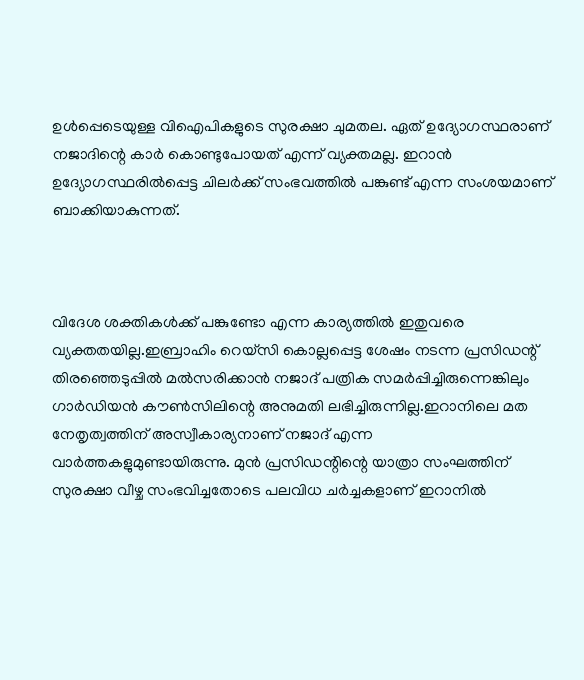ഉള്‍പ്പെടെയുള്ള വിഐപികളുടെ സുരക്ഷാ ചുമതല. ഏത് ഉദ്യോഗസ്ഥരാണ് നജാദിന്റെ കാര്‍ കൊണ്ടുപോയത് എന്ന് വ്യക്തമല്ല. ഇറാന്‍ ഉദ്യോഗസ്ഥരില്‍പ്പെട്ട ചിലര്‍ക്ക് സംഭവത്തില്‍ പങ്കുണ്ട് എന്ന സംശയമാണ് ബാക്കിയാകുന്നത്.



വിദേശ ശക്തികള്‍ക്ക് പങ്കുണ്ടോ എന്ന കാര്യത്തില്‍ ഇതുവരെ വ്യക്തതയില്ല.ഇബ്രാഹിം റെയ്‌സി കൊല്ലപ്പെട്ട ശേഷം നടന്ന പ്രസിഡന്റ് തിരഞ്ഞെടുപ്പില്‍ മല്‍സരിക്കാന്‍ നജാദ് പത്രിക സമര്‍പ്പിച്ചിരുന്നെങ്കിലും ഗാര്‍ഡിയന്‍ കൗണ്‍സിലിന്റെ അനുമതി ലഭിച്ചിരുന്നില്ല.ഇറാനിലെ മത നേതൃത്വത്തിന് അസ്വീകാര്യനാണ് നജാദ് എന്ന വാര്‍ത്തകളുമുണ്ടായിരുന്നു. മുന്‍ പ്രസിഡന്റിന്റെ യാത്രാ സംഘത്തിന് സുരക്ഷാ വീഴ്ച സംഭവിച്ചതോടെ പലവിധ ചര്‍ച്ചകളാണ് ഇറാനില്‍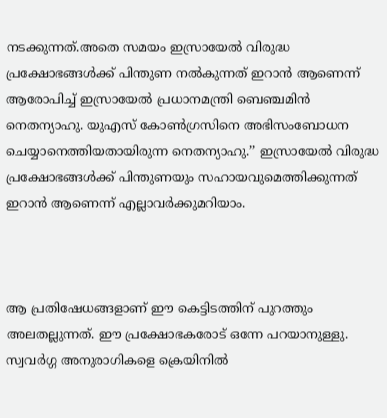നടക്കുന്നത്.അതെ സമയം ഇസ്രായേല്‍ വിരുദ്ധ പ്രക്ഷോഭങ്ങള്‍ക്ക് പിന്തുണ നല്‍കുന്നത് ഇറാന്‍ ആണെന്ന് ആരോപിച്ച് ഇസ്രായേല്‍ പ്രധാനമന്ത്രി ബെഞ്ചമിന്‍ നെതന്യാഹു. യുഎസ് കോണ്‍ഗ്രസിനെ അഭിസംബോധന ചെയ്യാനെത്തിയതായിരുന്ന നെതന്യാഹു.’’ ഇസ്രായേല്‍ വിരുദ്ധ പ്രക്ഷോഭങ്ങള്‍ക്ക് പിന്തുണയും സഹായവുമെത്തിക്കുന്നത് ഇറാന്‍ ആണെന്ന് എല്ലാവര്‍ക്കുമറിയാം.



ആ പ്രതിഷേധങ്ങളാണ് ഈ കെട്ടിടത്തിന് പുറത്തും അലതല്ലുന്നത്. ഈ പ്രക്ഷോഭകരോട് ഒന്നേ പറയാനുള്ളു. സ്വവര്‍ഗ്ഗ അനുരാഗികളെ ക്രെയിനില്‍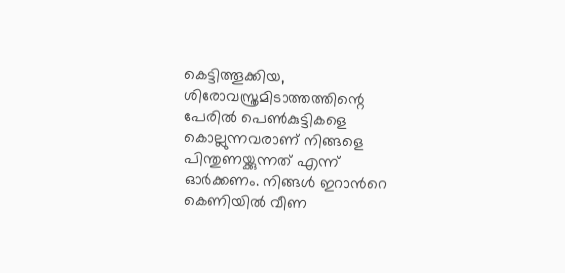കെട്ടിത്തൂക്കിയ, ശിരോവസ്ത്രമിടാത്തത്തിന്റെ പേരില്‍ പെണ്‍കുട്ടികളെ കൊല്ലുന്നവരാണ് നിങ്ങളെ പിന്തുണയ്ക്കുന്നത് എന്ന് ഓര്‍ക്കണം. നിങ്ങള്‍ ഇറാന്‍റെ കെണിയിൽ വീണ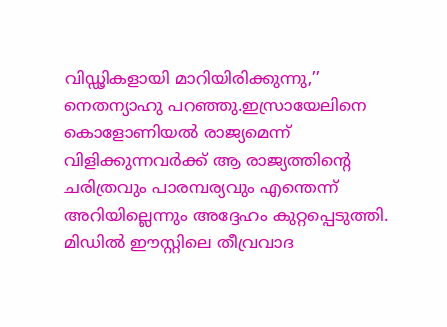വിഡ്ഢികളായി മാറിയിരിക്കുന്നു,’’ നെതന്യാഹു പറഞ്ഞു.ഇസ്രായേലിനെ കൊളോണിയല്‍ രാജ്യമെന്ന് വിളിക്കുന്നവര്‍ക്ക് ആ രാജ്യത്തിന്റെ ചരിത്രവും പാരമ്പര്യവും എന്തെന്ന് അറിയില്ലെന്നും അദ്ദേഹം കുറ്റപ്പെടുത്തി. മിഡില്‍ ഈസ്റ്റിലെ തീവ്രവാദ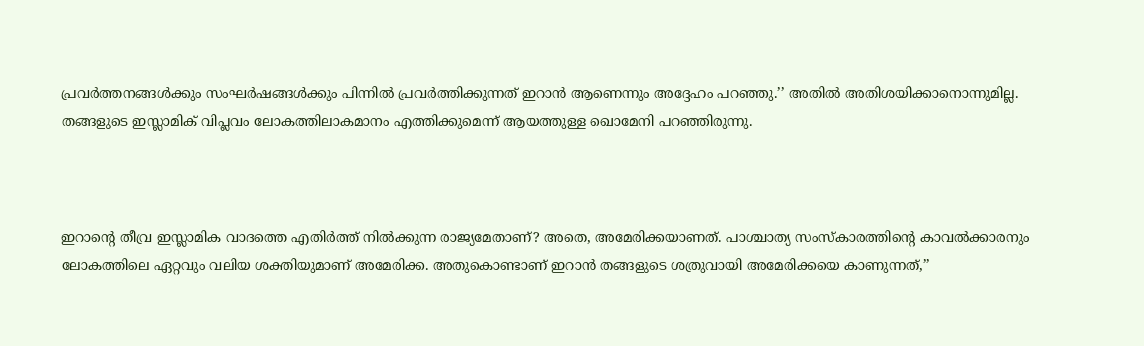പ്രവര്‍ത്തനങ്ങള്‍ക്കും സംഘര്‍ഷങ്ങള്‍ക്കും പിന്നില്‍ പ്രവര്‍ത്തിക്കുന്നത് ഇറാന്‍ ആണെന്നും അദ്ദേഹം പറഞ്ഞു.’’ അതില്‍ അതിശയിക്കാനൊന്നുമില്ല. തങ്ങളുടെ ഇസ്ലാമിക് വിപ്ലവം ലോകത്തിലാകമാനം എത്തിക്കുമെന്ന് ആയത്തുള്ള ഖൊമേനി പറഞ്ഞിരുന്നു.



ഇറാന്റെ തീവ്ര ഇസ്ലാമിക വാദത്തെ എതിര്‍ത്ത് നില്‍ക്കുന്ന രാജ്യമേതാണ്? അതെ, അമേരിക്കയാണത്. പാശ്ചാത്യ സംസ്‌കാരത്തിന്റെ കാവല്‍ക്കാരനും ലോകത്തിലെ ഏറ്റവും വലിയ ശക്തിയുമാണ് അമേരിക്ക. അതുകൊണ്ടാണ് ഇറാന്‍ തങ്ങളുടെ ശത്രുവായി അമേരിക്കയെ കാണുന്നത്,’’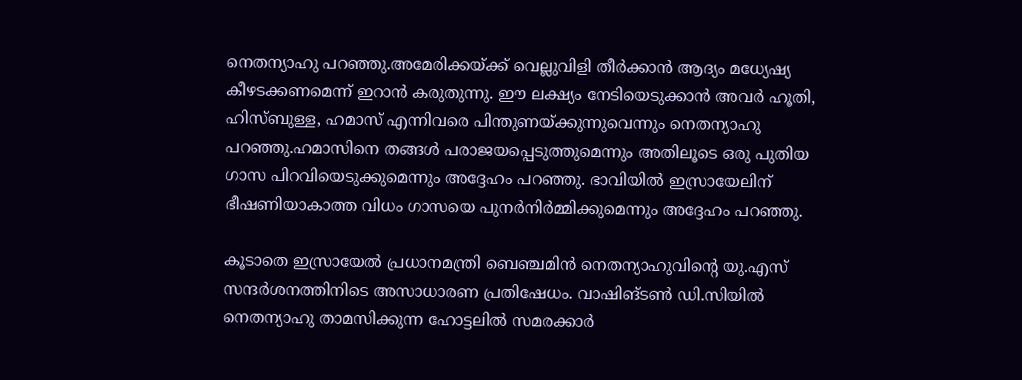നെതന്യാഹു പറഞ്ഞു.അമേരിക്കയ്ക്ക് വെല്ലുവിളി തീര്‍ക്കാന്‍ ആദ്യം മധ്യേഷ്യ കീഴടക്കണമെന്ന് ഇറാന്‍ കരുതുന്നു. ഈ ലക്ഷ്യം നേടിയെടുക്കാന്‍ അവര്‍ ഹൂതി, ഹിസ്ബുള്ള, ഹമാസ് എന്നിവരെ പിന്തുണയ്ക്കുന്നുവെന്നും നെതന്യാഹു പറഞ്ഞു.ഹമാസിനെ തങ്ങള്‍ പരാജയപ്പെടുത്തുമെന്നും അതിലൂടെ ഒരു പുതിയ ഗാസ പിറവിയെടുക്കുമെന്നും അദ്ദേഹം പറഞ്ഞു. ഭാവിയില്‍ ഇസ്രായേലിന് ഭീഷണിയാകാത്ത വിധം ഗാസയെ പുനര്‍നിര്‍മ്മിക്കുമെന്നും അദ്ദേഹം പറഞ്ഞു.

കൂടാതെ ഇസ്രായേല്‍ പ്രധാനമന്ത്രി ബെഞ്ചമിന്‍ നെതന്യാഹുവിന്റെ യു.എസ് സന്ദര്‍ശനത്തിനിടെ അസാധാരണ പ്രതിഷേധം. വാഷിങ്ടണ്‍ ഡി.സിയില്‍ നെതന്യാഹു താമസിക്കുന്ന ഹോട്ടലില്‍ സമരക്കാര്‍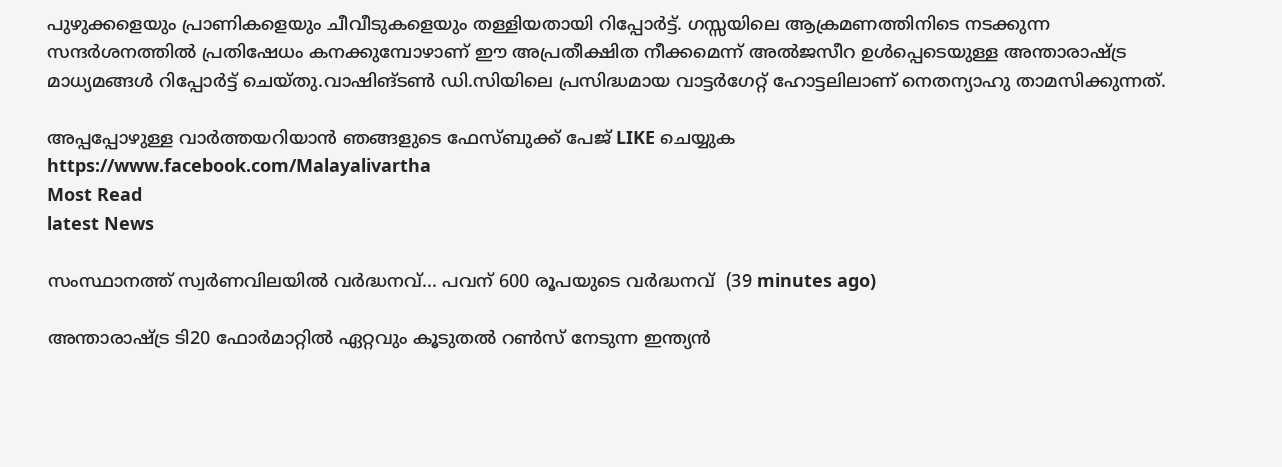പുഴുക്കളെയും പ്രാണികളെയും ചീവീടുകളെയും തള്ളിയതായി റിപ്പോര്‍ട്ട്. ഗസ്സയിലെ ആക്രമണത്തിനിടെ നടക്കുന്ന സന്ദര്‍ശനത്തില്‍ പ്രതിഷേധം കനക്കുമ്പോഴാണ് ഈ അപ്രതീക്ഷിത നീക്കമെന്ന് അല്‍ജസീറ ഉള്‍പ്പെടെയുള്ള അന്താരാഷ്ട്ര മാധ്യമങ്ങള്‍ റിപ്പോര്‍ട്ട് ചെയ്തു.വാഷിങ്ടണ്‍ ഡി.സിയിലെ പ്രസിദ്ധമായ വാട്ടര്‍ഗേറ്റ് ഹോട്ടലിലാണ് നെതന്യാഹു താമസിക്കുന്നത്.

അപ്പപ്പോഴുള്ള വാര്‍ത്തയറിയാന്‍ ഞങ്ങളുടെ ഫേസ്‌ബുക്ക്‌ പേജ് LIKE ചെയ്യുക
https://www.facebook.com/Malayalivartha
Most Read
latest News

സംസ്ഥാനത്ത് സ്വർണവിലയിൽ വർദ്ധനവ്... പവന് 600 രൂപയുടെ വർദ്ധനവ്  (39 minutes ago)

അന്താരാഷ്ട്ര ടി20 ഫോര്‍മാറ്റില്‍ ഏറ്റവും കൂടുതല്‍ റണ്‍സ് നേടുന്ന ഇന്ത്യന്‍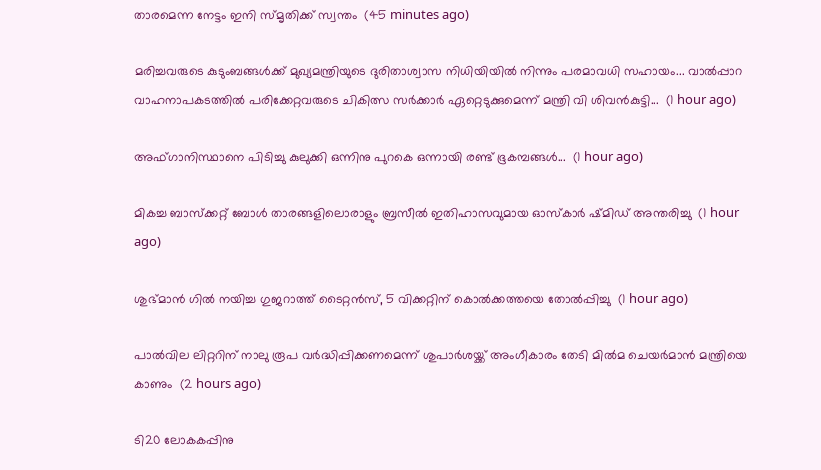താരമെന്ന നേട്ടം ഇനി സ്മൃതിക്ക് സ്വന്തം  (45 minutes ago)

മരിച്ചവരുടെ കുടുംബങ്ങൾക്ക് മുഖ്യമന്ത്രിയുടെ ദുരിതാശ്വാസ നിധിയിയിൽ നിന്നും പരമാവധി സഹായം... വാൽപ്പാറ വാഹനാപകടത്തിൽ പരിക്കേറ്റവരുടെ ചികിത്സ സർക്കാർ ഏറ്റെടുക്കുമെന്ന് മന്ത്രി വി ശിവൻകുട്ടി...  (1 hour ago)

അഫ്‌ഗാനിസ്ഥാനെ പിടിച്ചു കുലുക്കി ഒന്നിനു പുറകെ ഒന്നായി രണ്ട് ഭൂകമ്പങ്ങൾ...  (1 hour ago)

മികച്ച ബാസ്ക്കറ്റ് ബോൾ താരങ്ങളിലൊരാളും ബ്രസീൽ ഇതിഹാസവുമായ ഓസ്‌കാര്‍ ഷ്മിഡ് അന്തരിച്ചു  (1 hour ago)

ശുഭ്മാൻ ഗിൽ നയിച്ച ഗുജറാത്ത് ടൈറ്റൻസ്, 5 വിക്കറ്റിന് കൊൽക്കത്തയെ തോൽപ്പിച്ചു  (1 hour ago)

പാൽവില ലിറ്ററിന് നാലു രൂപ വർദ്ധിപ്പിക്കണമെന്ന് ശുപാർശയ്ക്ക് അംഗീകാരം തേടി മിൽമ ചെയർമാൻ മന്ത്രിയെ കാണും  (2 hours ago)

ടി20 ലോകകപ്പിനു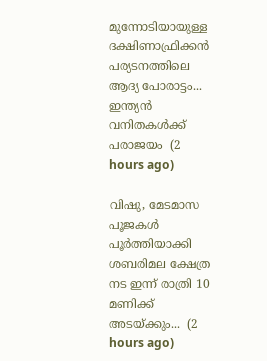മുന്നോടിയായുള്ള ദക്ഷിണാഫ്രിക്കൻ പര്യടനത്തിലെ ആദ്യ പോരാട്ടം... ഇന്ത്യൻ വനിതകൾക്ക് പരാജയം  (2 hours ago)

വിഷു, മേടമാസ പൂജകൾ പൂർത്തിയാക്കി ശബരിമല ക്ഷേത്ര നട ഇന്ന് രാത്രി 10 മണിക്ക് അടയ്ക്കും...  (2 hours ago)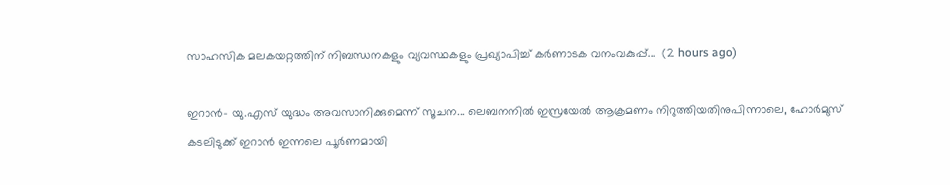സാഹസിക മലകയറ്റത്തിന് നിബന്ധനകളും വ്യവസ്ഥകളും പ്രഖ്യാപിച്ച് കർണാടക വനംവകുപ്പ്...  (2 hours ago)

ഇറാൻ- യു.എസ് യുദ്ധം അവസാനിക്കുമെന്ന് സൂചന... ലെബനനിൽ ഇസ്രയേൽ ആക്രമണം നിറുത്തിയതിനുപിന്നാലെ, ഹോർമുസ് കടലിടുക്ക് ഇറാൻ ഇന്നലെ പൂർണമായി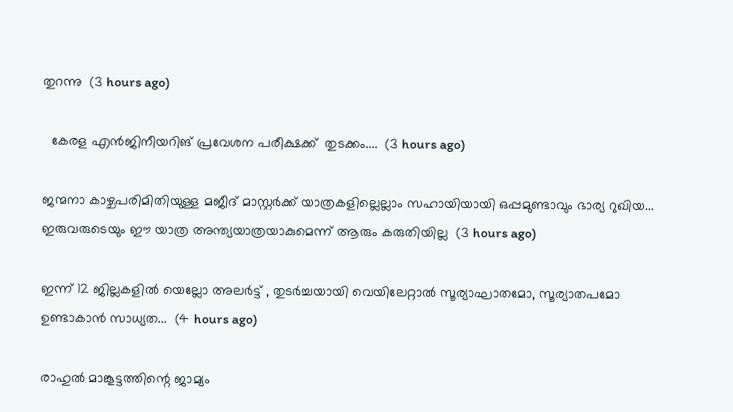തുറന്നു  (3 hours ago)

  കേരള എൻജിനീയറിങ് പ്രവേശന പരീക്ഷക്ക്  തുടക്കം....  (3 hours ago)

ജന്മനാ കാഴ്ചപരിമിതിയുള്ള മജീദ് മാസ്റ്റർക്ക് യാത്രകളില്ലെല്ലാം സഹായിയായി ഒപ്പമുണ്ടാവും ഭാര്യ റുഖിയ... ഇരുവരുടെയും ഈ യാത്ര അന്ത്യയാത്രയാകുമെന്ന് ആരും കരുതിയില്ല  (3 hours ago)

ഇന്ന് 12 ജില്ലകളിൽ യെല്ലോ അലർട്ട് , തുടർച്ചയായി വെയിലേറ്റാൽ സൂര്യാഘാതമോ, സൂര്യാതപമോ ഉണ്ടാകാൻ സാധ്യത...  (4 hours ago)

രാഹുൽ മാങ്കൂട്ടത്തിന്റെ ജാമ്യം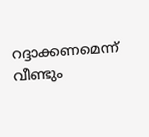റദ്ദാക്കണമെന്ന് വീണ്ടും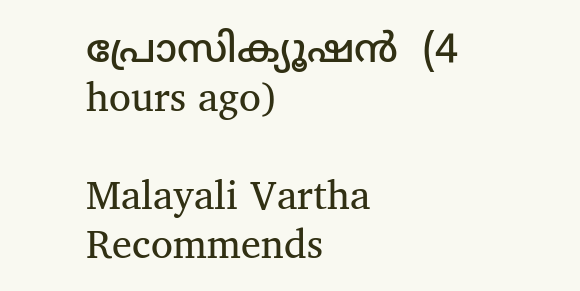പ്രോസിക്യൂഷൻ  (4 hours ago)

Malayali Vartha Recommends